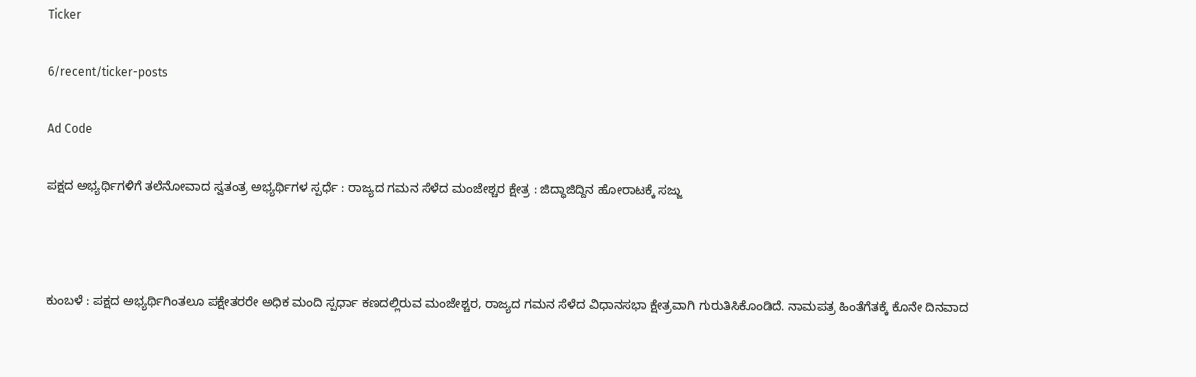Ticker

6/recent/ticker-posts

Ad Code

ಪಕ್ಷದ ಅಭ್ಯರ್ಥಿಗಳಿಗೆ ತಲೆನೋವಾದ ಸ್ವತಂತ್ರ ಅಭ್ಯರ್ಥಿಗಳ ಸ್ಪರ್ಧೆ : ರಾಜ್ಯದ ಗಮನ ಸೆಳೆದ ಮಂಜೇಶ್ಚರ ಕ್ಷೇತ್ರ : ಜಿದ್ಧಾಜಿದ್ದಿನ ಹೋರಾಟಕ್ಕೆ ಸಜ್ಜು



ಕುಂಬಳೆ : ಪಕ್ಷದ ಅಭ್ಯರ್ಥಿಗಿಂತಲೂ ಪಕ್ಷೇತರರೇ ಅಧಿಕ ಮಂದಿ ಸ್ಪರ್ಧಾ ಕಣದಲ್ಲಿರುವ ಮಂಜೇಶ್ಚರ, ರಾಜ್ಯದ ಗಮನ ಸೆಳೆದ ವಿಧಾನಸಭಾ ಕ್ಷೇತ್ರವಾಗಿ ಗುರುತಿಸಿಕೊಂಡಿದೆ. ನಾಮಪತ್ರ ಹಿಂತೆಗೆತಕ್ಕೆ ಕೊನೇ ದಿನವಾದ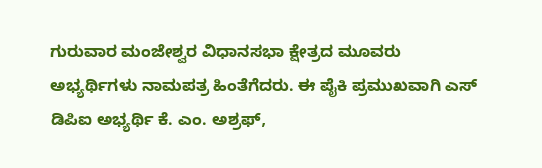ಗುರುವಾರ ಮಂಜೇಶ್ವರ ವಿಧಾನಸಭಾ ಕ್ಷೇತ್ರದ ಮೂವರು ಅಭ್ಯರ್ಥಿಗಳು ನಾಮಪತ್ರ ಹಿಂತೆಗೆದರು. ಈ ಪೈಕಿ ಪ್ರಮುಖವಾಗಿ ಎಸ್ ಡಿಪಿಐ ಅಭ್ಯರ್ಥಿ ಕೆ. ಎಂ. ಅಶ್ರಫ್,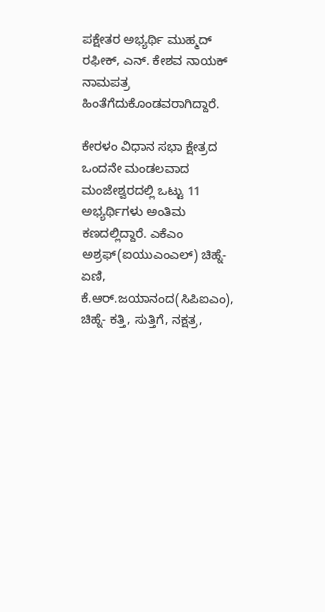ಪಕ್ಷೇತರ ಅಭ್ಯರ್ಥಿ ಮುಹ್ಮದ್ ರಫೀಕ್, ಎನ್. ಕೇಶವ ನಾಯಕ್ ನಾಮಪತ್ರ ಹಿಂತೆಗೆದುಕೊಂಡವರಾಗಿದ್ದಾರೆ.

ಕೇರಳಂ ವಿಧಾನ ಸಭಾ ಕ್ಷೇತ್ರದ ಒಂದನೇ ಮಂಡಲವಾದ ಮಂಜೇಶ್ವರದಲ್ಲಿ ಒಟ್ಟು 11 ಅಭ್ಯರ್ಥಿಗಳು ಅಂತಿಮ ಕಣದಲ್ಲಿದ್ದಾರೆ. ಎಕೆಎಂ ಅಶ್ರಫ್(ಐಯುಎಂಎಲ್) ಚಿಹ್ನೆ-ಏಣಿ, ಕೆ.ಆರ್.ಜಯಾನಂದ(ಸಿಪಿಐಎಂ), ಚಿಹ್ನೆ- ಕತ್ತಿ, ಸುತ್ತಿಗೆ, ನಕ್ಷತ್ರ,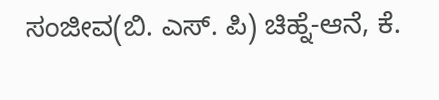ಸಂಜೀವ(ಬಿ. ಎಸ್. ಪಿ) ಚಿಹ್ನೆ-ಆನೆ, ಕೆ.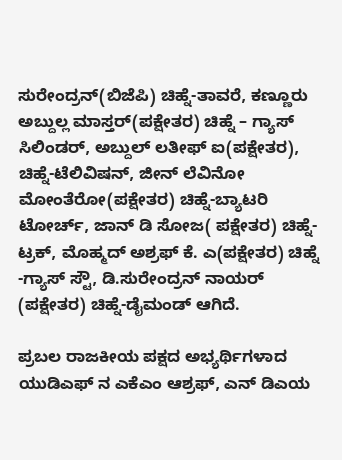ಸುರೇಂದ್ರನ್(ಬಿಜೆಪಿ) ಚಿಹ್ನೆ-ತಾವರೆ, ಕಣ್ಣೂರು ಅಬ್ದುಲ್ಲ ಮಾಸ್ತರ್(ಪಕ್ಷೇತರ) ಚಿಹ್ನೆ – ಗ್ಯಾಸ್ ಸಿಲಿಂಡರ್, ಅಬ್ದುಲ್ ಲತೀಫ್ ಐ(ಪಕ್ಷೇತರ), ಚಿಹ್ನೆ-ಟೆಲಿವಿಷನ್, ಜೀನ್ ಲೆವಿನೋ ಮೋಂತೆರೋ(ಪಕ್ಷೇತರ) ಚಿಹ್ನೆ-ಬ್ಯಾಟರಿ ಟೋರ್ಚ್, ಜಾನ್ ಡಿ ಸೋಜ( ಪಕ್ಷೇತರ) ಚಿಹ್ನೆ-ಟ್ರಕ್, ಮೊಹ್ಮದ್ ಅಶ್ರಫ್ ಕೆ. ಎ(ಪಕ್ಷೇತರ) ಚಿಹ್ನೆ -ಗ್ಯಾಸ್ ಸ್ಟೌ, ಡಿ.ಸುರೇಂದ್ರನ್ ನಾಯರ್ (ಪಕ್ಷೇತರ) ಚಿಹ್ನೆ-ಡೈಮಂಡ್ ಆಗಿದೆ.

ಪ್ರಬಲ ರಾಜಕೀಯ ಪಕ್ಷದ ಅಭ್ಯರ್ಥಿಗಳಾದ ಯುಡಿಎಫ್ ನ ಎಕೆಎಂ ಆಶ್ರಫ್, ಎನ್ ಡಿಎಯ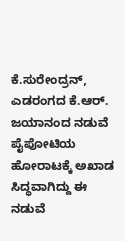ಕೆ.ಸುರೇಂದ್ರನ್, ಎಡರಂಗದ ಕೆ.ಆರ್. ಜಯಾನಂದ ನಡುವೆ ಪೈಪೋಟಿಯ ಹೋರಾಟಕ್ಕೆ ಅಖಾಡ ಸಿದ್ಧವಾಗಿದ್ದು ಈ‌ ನಡುವೆ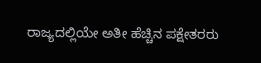ರಾಜ್ಯದಲ್ಲಿಯೇ ಅತೀ ಹೆಚ್ಚಿನ ಪಕ್ಷೇತರರು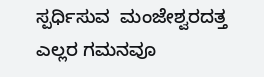ಸ್ಪರ್ಧಿಸುವ  ಮಂಜೇಶ್ವರದತ್ತ ಎಲ್ಲರ ಗಮನವೂ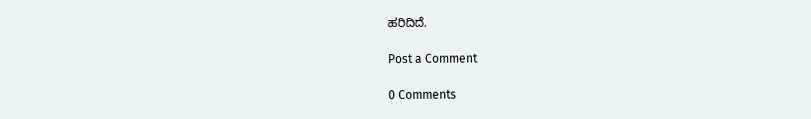ಹರಿದಿದೆ.

Post a Comment

0 Comments